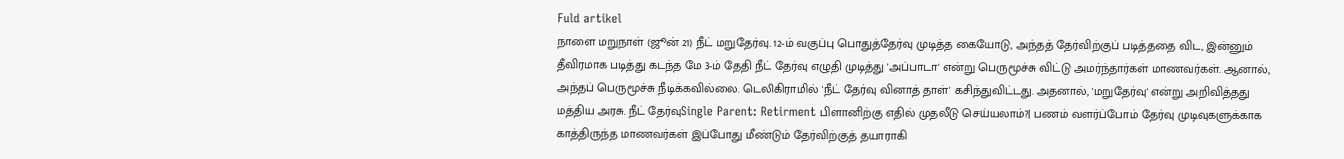Fuld artikel
நாளை மறுநாள் (ஜூன் 21) நீட் மறுதேர்வு. 12-ம் வகுப்பு பொதுத்தேர்வு முடித்த கையோடு, அந்தத் தேர்விற்குப் படித்ததை விட, இன்னும் தீவிரமாக படித்து கடந்த மே 3-ம் தேதி நீட் தேர்வு எழுதி முடித்து 'அப்பாடா' என்று பெருமூச்சு விட்டு அமர்ந்தார்கள் மாணவர்கள். ஆனால், அந்தப் பெருமூச்சு நீடிக்கவில்லை. டெலிகிராமில் 'நீட் தேர்வு வினாத் தாள்' கசிந்துவிட்டது. அதனால், 'மறுதேர்வு' என்று அறிவித்தது மத்திய அரசு. நீட் தேர்வுSingle Parent: Retirment பிளானிற்கு எதில் முதலீடு செய்யலாம்?| பணம் வளர்ப்போம் தேர்வு முடிவுகளுக்காக காத்திருந்த மாணவர்கள் இப்போது மீண்டும் தேர்விற்குத் தயாராகி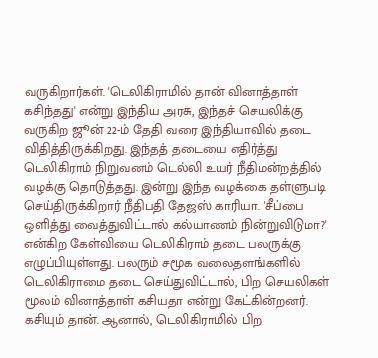வருகிறார்கள். 'டெலிகிராமில் தான் வினாத்தாள் கசிந்தது' என்று இந்திய அரசு, இந்தச் செயலிக்கு வருகிற ஜூன் 22-ம் தேதி வரை இந்தியாவில் தடை விதித்திருக்கிறது. இந்தத் தடையை எதிர்த்து டெலிகிராம் நிறுவனம் டெல்லி உயர் நீதிமன்றத்தில் வழக்கு தொடுத்தது. இன்று இந்த வழக்கை தள்ளுபடி செய்திருக்கிறார் நீதிபதி தேஜஸ் காரியா. 'சீப்பை ஒளித்து வைத்துவிட்டால் கல்யாணம் நின்றுவிடுமா?' என்கிற கேள்வியை டெலிகிராம் தடை பலருக்கு எழுப்பியுள்ளது. பலரும் சமூக வலைதளங்களில் டெலிகிராமை தடை செய்துவிட்டால், பிற செயலிகள் மூலம் வினாத்தாள் கசியதா என்று கேட்கின்றனர். கசியும் தான். ஆனால், டெலிகிராமில் பிற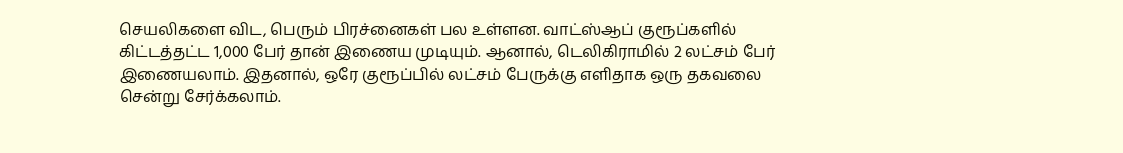செயலிகளை விட, பெரும் பிரச்னைகள் பல உள்ளன. வாட்ஸ்ஆப் குரூப்களில் கிட்டத்தட்ட 1,000 பேர் தான் இணைய முடியும். ஆனால், டெலிகிராமில் 2 லட்சம் பேர் இணையலாம். இதனால், ஒரே குரூப்பில் லட்சம் பேருக்கு எளிதாக ஒரு தகவலை சென்று சேர்க்கலாம்.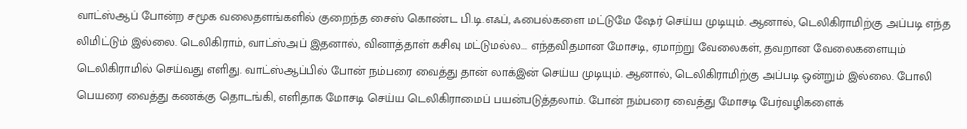வாட்ஸ்ஆப் போன்ற சமூக வலைதளங்களில் குறைந்த சைஸ் கொண்ட பி.டி.எஃப், ஃபைல்களை மட்டுமே ஷேர் செய்ய முடியும். ஆனால், டெலிகிராமிற்கு அப்படி எந்த லிமிட்டும் இல்லை. டெலிகிராம், வாட்ஸ்அப் இதனால், வினாத்தாள் கசிவு மட்டுமல்ல... எந்தவிதமான மோசடி, ஏமாற்று வேலைகள், தவறான வேலைகளையும் டெலிகிராமில் செய்வது எளிது. வாட்ஸ்ஆப்பில் போன் நம்பரை வைத்து தான் லாக்இன் செய்ய முடியும். ஆனால், டெலிகிராமிற்கு அப்படி ஒன்றும் இல்லை. போலி பெயரை வைத்து கணக்கு தொடங்கி, எளிதாக மோசடி செய்ய டெலிகிராமைப் பயன்படுத்தலாம். போன் நம்பரை வைத்து மோசடி பேர்வழிகளைக்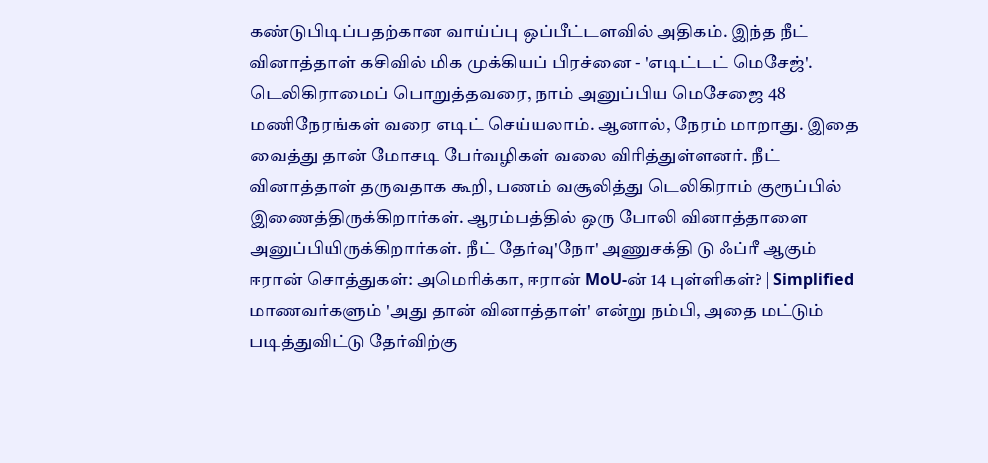கண்டுபிடிப்பதற்கான வாய்ப்பு ஒப்பீட்டளவில் அதிகம். இந்த நீட் வினாத்தாள் கசிவில் மிக முக்கியப் பிரச்னை - 'எடிட்டட் மெசேஜ்'. டெலிகிராமைப் பொறுத்தவரை, நாம் அனுப்பிய மெசேஜை 48 மணிநேரங்கள் வரை எடிட் செய்யலாம். ஆனால், நேரம் மாறாது. இதை வைத்து தான் மோசடி பேர்வழிகள் வலை விரித்துள்ளனர். நீட் வினாத்தாள் தருவதாக கூறி, பணம் வசூலித்து டெலிகிராம் குரூப்பில் இணைத்திருக்கிறார்கள். ஆரம்பத்தில் ஒரு போலி வினாத்தாளை அனுப்பியிருக்கிறார்கள். நீட் தேர்வு'நோ' அணுசக்தி டு ஃப்ரீ ஆகும் ஈரான் சொத்துகள்: அமெரிக்கா, ஈரான் MoU-ன் 14 புள்ளிகள்? | Simplified மாணவர்களும் 'அது தான் வினாத்தாள்' என்று நம்பி, அதை மட்டும் படித்துவிட்டு தேர்விற்கு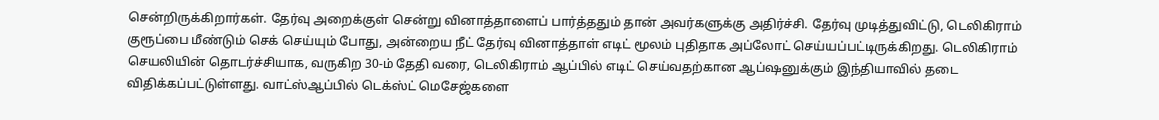சென்றிருக்கிறார்கள். தேர்வு அறைக்குள் சென்று வினாத்தாளைப் பார்த்ததும் தான் அவர்களுக்கு அதிர்ச்சி. தேர்வு முடித்துவிட்டு, டெலிகிராம் குரூப்பை மீண்டும் செக் செய்யும் போது, அன்றைய நீட் தேர்வு வினாத்தாள் எடிட் மூலம் புதிதாக அப்லோட் செய்யப்பட்டிருக்கிறது. டெலிகிராம் செயலியின் தொடர்ச்சியாக, வருகிற 30-ம் தேதி வரை, டெலிகிராம் ஆப்பில் எடிட் செய்வதற்கான ஆப்ஷனுக்கும் இந்தியாவில் தடை விதிக்கப்பட்டுள்ளது. வாட்ஸ்ஆப்பில் டெக்ஸ்ட் மெசேஜ்களை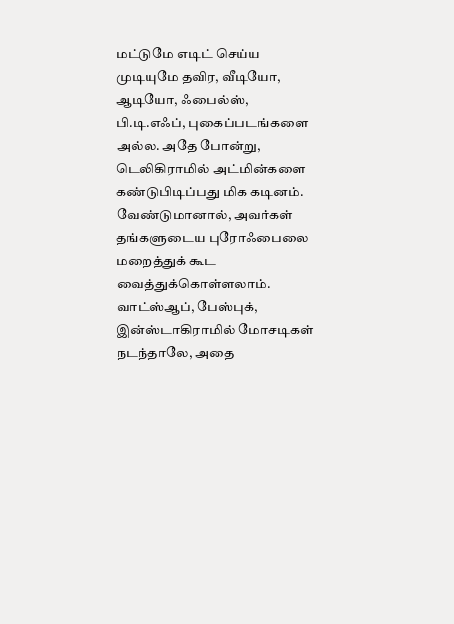மட்டுமே எடிட் செய்ய முடியுமே தவிர, வீடியோ, ஆடியோ, ஃபைல்ஸ், பி.டி.எஃப், புகைப்படங்களை அல்ல. அதே போன்று, டெலிகிராமில் அட்மின்களை கண்டுபிடிப்பது மிக கடினம். வேண்டுமானால், அவர்கள் தங்களுடைய புரோஃபைலை மறைத்துக் கூட வைத்துக்கொள்ளலாம். வாட்ஸ்ஆப், பேஸ்புக், இன்ஸ்டாகிராமில் மோசடிகள் நடந்தாலே, அதை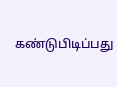கண்டுபிடிப்பது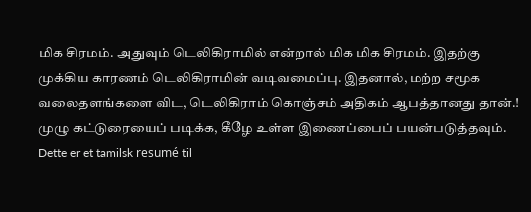மிக சிரமம். அதுவும் டெலிகிராமில் என்றால் மிக மிக சிரமம். இதற்கு முக்கிய காரணம் டெலிகிராமின் வடிவமைப்பு. இதனால், மற்ற சமூக வலைதளங்களை விட, டெலிகிராம் கொஞ்சம் அதிகம் ஆபத்தானது தான்.! முழு கட்டுரையைப் படிக்க, கீழே உள்ள இணைப்பைப் பயன்படுத்தவும்.
Dette er et tamilsk resumé til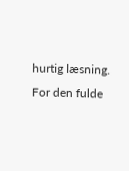hurtig læsning. For den fulde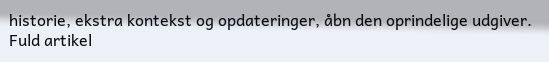historie, ekstra kontekst og opdateringer, åbn den oprindelige udgiver.
Fuld artikel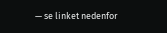— se linket nedenfor